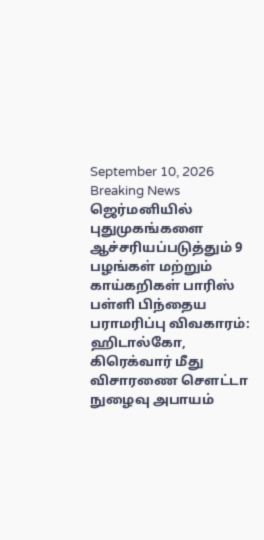September 10, 2026
Breaking News
ஜெர்மனியில் புதுமுகங்களை ஆச்சரியப்படுத்தும் 9 பழங்கள் மற்றும் காய்கறிகள் பாரிஸ் பள்ளி பிந்தைய பராமரிப்பு விவகாரம்: ஹிடால்கோ, கிரெக்வார் மீது விசாரணை செளட்டா நுழைவு அபாயம்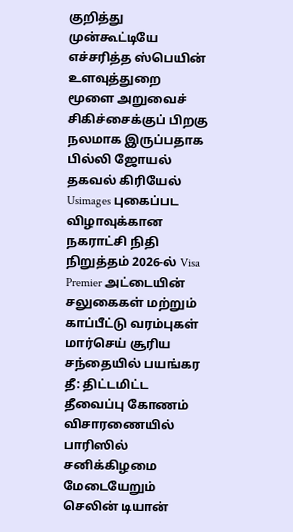குறித்து முன்கூட்டியே எச்சரித்த ஸ்பெயின் உளவுத்துறை மூளை அறுவைச் சிகிச்சைக்குப் பிறகு நலமாக இருப்பதாக பில்லி ஜோயல் தகவல் கிரியேல் Usimages புகைப்பட விழாவுக்கான நகராட்சி நிதி நிறுத்தம் 2026-ல் Visa Premier அட்டையின் சலுகைகள் மற்றும் காப்பீட்டு வரம்புகள் மார்செய் சூரிய சந்தையில் பயங்கர தீ: திட்டமிட்ட தீவைப்பு கோணம் விசாரணையில் பாரிஸில் சனிக்கிழமை மேடையேறும் செலின் டியான்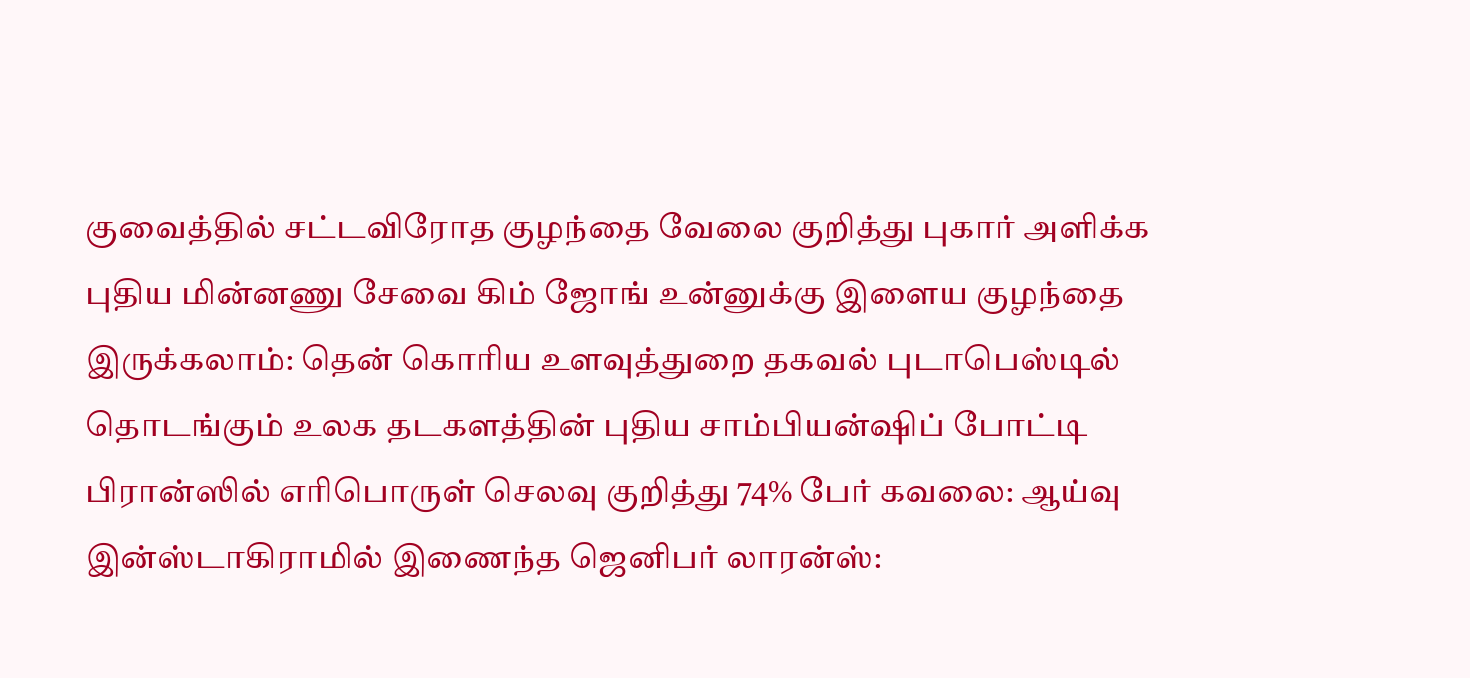குவைத்தில் சட்டவிரோத குழந்தை வேலை குறித்து புகார் அளிக்க புதிய மின்னணு சேவை கிம் ஜோங் உன்னுக்கு இளைய குழந்தை இருக்கலாம்: தென் கொரிய உளவுத்துறை தகவல் புடாபெஸ்டில் தொடங்கும் உலக தடகளத்தின் புதிய சாம்பியன்ஷிப் போட்டி பிரான்ஸில் எரிபொருள் செலவு குறித்து 74% பேர் கவலை: ஆய்வு இன்ஸ்டாகிராமில் இணைந்த ஜெனிபர் லாரன்ஸ்: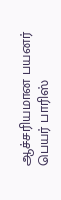ஆச்சரியமான பயனர் பெயர் பாரிஸ்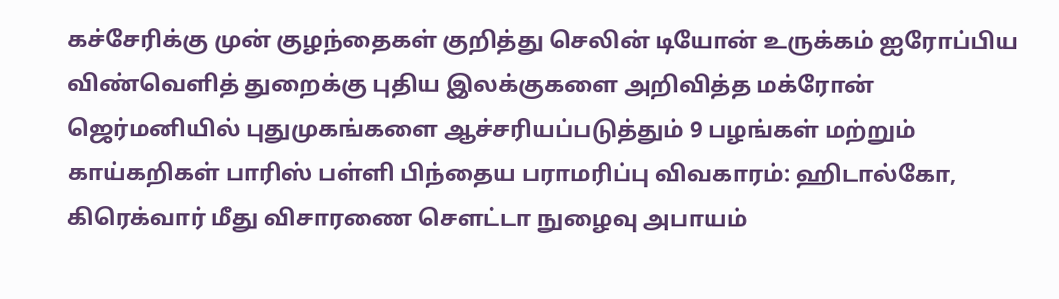கச்சேரிக்கு முன் குழந்தைகள் குறித்து செலின் டியோன் உருக்கம் ஐரோப்பிய விண்வெளித் துறைக்கு புதிய இலக்குகளை அறிவித்த மக்ரோன் ஜெர்மனியில் புதுமுகங்களை ஆச்சரியப்படுத்தும் 9 பழங்கள் மற்றும் காய்கறிகள் பாரிஸ் பள்ளி பிந்தைய பராமரிப்பு விவகாரம்: ஹிடால்கோ, கிரெக்வார் மீது விசாரணை செளட்டா நுழைவு அபாயம்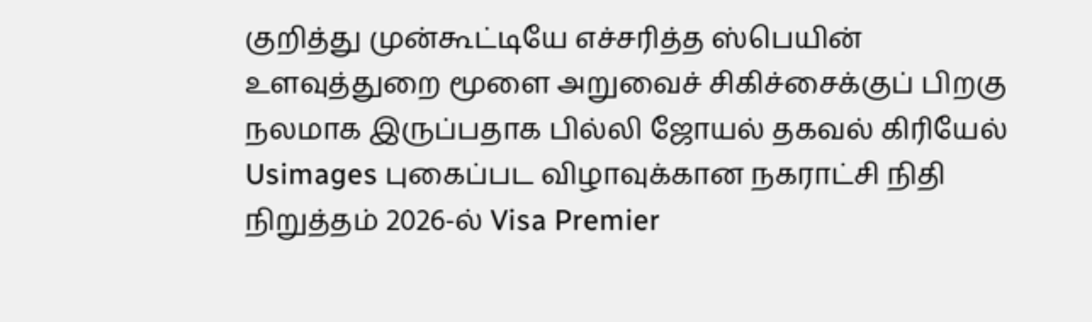குறித்து முன்கூட்டியே எச்சரித்த ஸ்பெயின் உளவுத்துறை மூளை அறுவைச் சிகிச்சைக்குப் பிறகு நலமாக இருப்பதாக பில்லி ஜோயல் தகவல் கிரியேல் Usimages புகைப்பட விழாவுக்கான நகராட்சி நிதி நிறுத்தம் 2026-ல் Visa Premier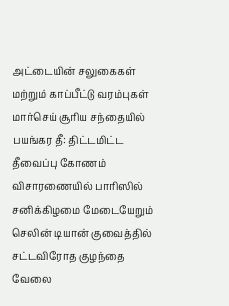அட்டையின் சலுகைகள் மற்றும் காப்பீட்டு வரம்புகள் மார்செய் சூரிய சந்தையில் பயங்கர தீ: திட்டமிட்ட தீவைப்பு கோணம் விசாரணையில் பாரிஸில் சனிக்கிழமை மேடையேறும் செலின் டியான் குவைத்தில் சட்டவிரோத குழந்தை வேலை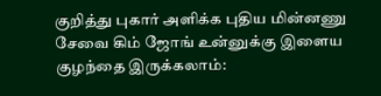குறித்து புகார் அளிக்க புதிய மின்னணு சேவை கிம் ஜோங் உன்னுக்கு இளைய குழந்தை இருக்கலாம்: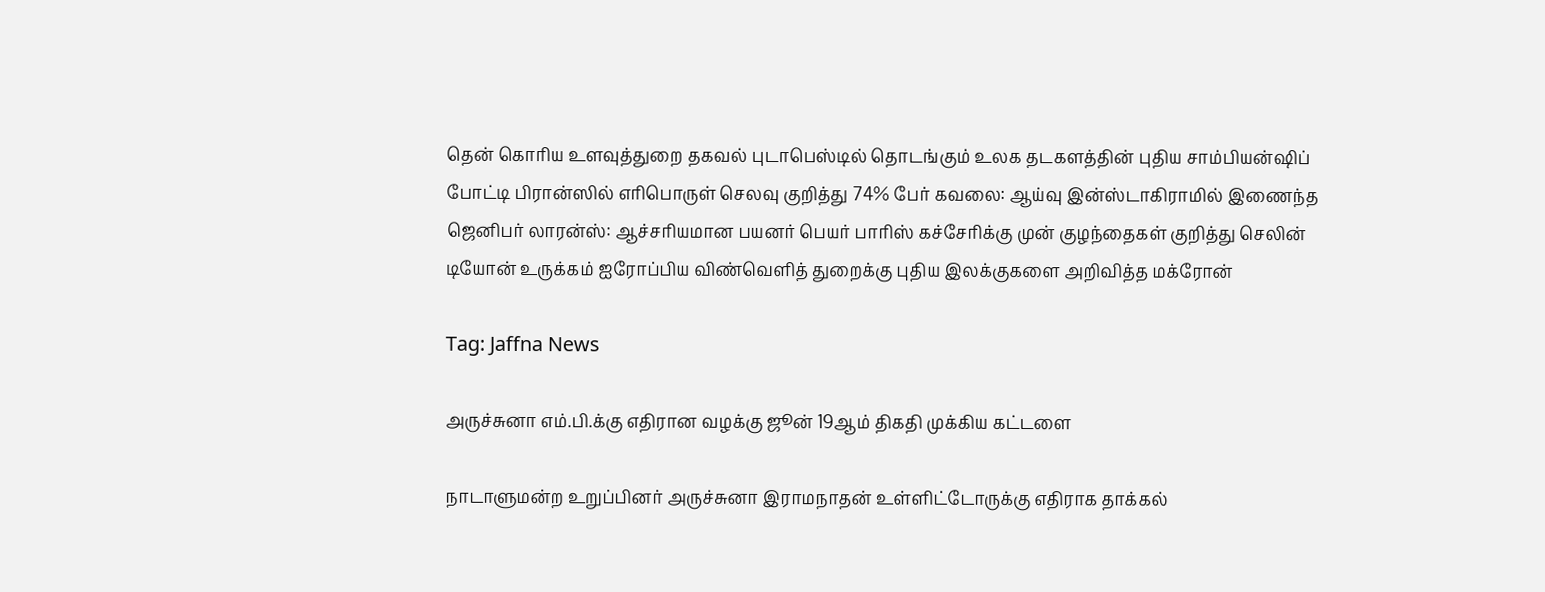தென் கொரிய உளவுத்துறை தகவல் புடாபெஸ்டில் தொடங்கும் உலக தடகளத்தின் புதிய சாம்பியன்ஷிப் போட்டி பிரான்ஸில் எரிபொருள் செலவு குறித்து 74% பேர் கவலை: ஆய்வு இன்ஸ்டாகிராமில் இணைந்த ஜெனிபர் லாரன்ஸ்: ஆச்சரியமான பயனர் பெயர் பாரிஸ் கச்சேரிக்கு முன் குழந்தைகள் குறித்து செலின் டியோன் உருக்கம் ஐரோப்பிய விண்வெளித் துறைக்கு புதிய இலக்குகளை அறிவித்த மக்ரோன்

Tag: Jaffna News

அருச்சுனா எம்.பி.க்கு எதிரான வழக்கு ஜூன் 19ஆம் திகதி முக்கிய கட்டளை

நாடாளுமன்ற உறுப்பினர் அருச்சுனா இராமநாதன் உள்ளிட்டோருக்கு எதிராக தாக்கல்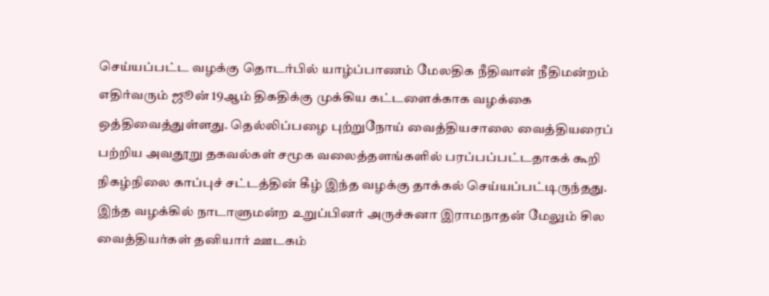செய்யப்பட்ட வழக்கு தொடர்பில் யாழ்ப்பாணம் மேலதிக நீதிவான் நீதிமன்றம் எதிர்வரும் ஜூன் 19ஆம் திகதிக்கு முக்கிய கட்டளைக்காக வழக்கை ஒத்திவைத்துள்ளது. தெல்லிப்பழை புற்றுநோய் வைத்தியசாலை வைத்தியரைப் பற்றிய அவதூறு தகவல்கள் சமூக வலைத்தளங்களில் பரப்பப்பட்டதாகக் கூறி நிகழ்நிலை காப்புச் சட்டத்தின் கீழ் இந்த வழக்கு தாக்கல் செய்யப்பட்டிருந்தது. இந்த வழக்கில் நாடாளுமன்ற உறுப்பினர் அருச்சுனா இராமநாதன் மேலும் சில வைத்தியர்கள் தனியார் ஊடகம்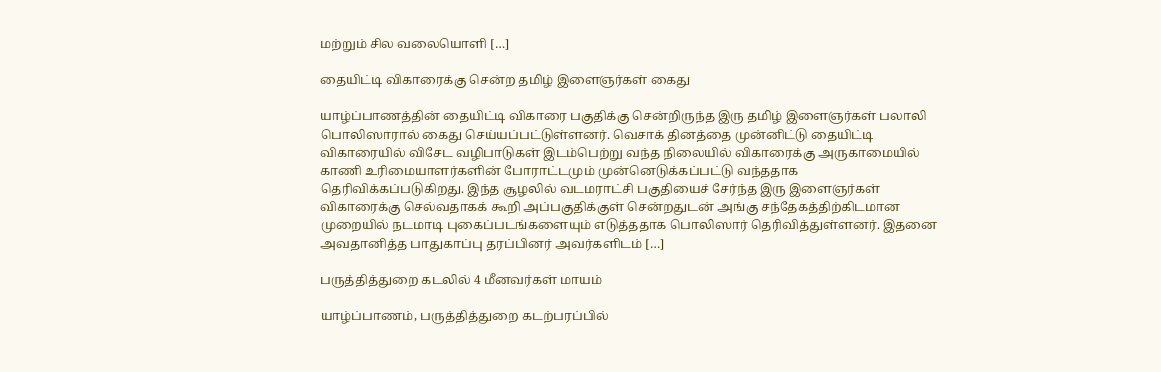மற்றும் சில வலையொளி […]

தையிட்டி விகாரைக்கு சென்ற தமிழ் இளைஞர்கள் கைது

யாழ்ப்பாணத்தின் தையிட்டி விகாரை பகுதிக்கு சென்றிருந்த இரு தமிழ் இளைஞர்கள் பலாலி பொலிஸாரால் கைது செய்யப்பட்டுள்ளனர். வெசாக் தினத்தை முன்னிட்டு தையிட்டி விகாரையில் விசேட வழிபாடுகள் இடம்பெற்று வந்த நிலையில் விகாரைக்கு அருகாமையில் காணி உரிமையாளர்களின் போராட்டமும் முன்னெடுக்கப்பட்டு வந்ததாக தெரிவிக்கப்படுகிறது. இந்த சூழலில் வடமராட்சி பகுதியைச் சேர்ந்த இரு இளைஞர்கள் விகாரைக்கு செல்வதாகக் கூறி அப்பகுதிக்குள் சென்றதுடன் அங்கு சந்தேகத்திற்கிடமான முறையில் நடமாடி புகைப்படங்களையும் எடுத்ததாக பொலிஸார் தெரிவித்துள்ளனர். இதனை அவதானித்த பாதுகாப்பு தரப்பினர் அவர்களிடம் […]

பருத்தித்துறை கடலில் 4 மீனவர்கள் மாயம்

யாழ்ப்பாணம், பருத்தித்துறை கடற்பரப்பில்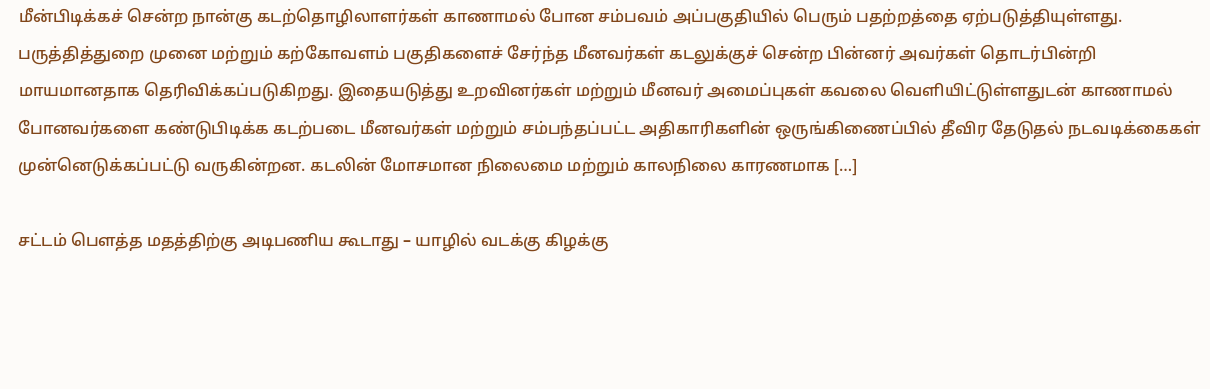மீன்பிடிக்கச் சென்ற நான்கு கடற்தொழிலாளர்கள் காணாமல் போன சம்பவம் அப்பகுதியில் பெரும் பதற்றத்தை ஏற்படுத்தியுள்ளது. பருத்தித்துறை முனை மற்றும் கற்கோவளம் பகுதிகளைச் சேர்ந்த மீனவர்கள் கடலுக்குச் சென்ற பின்னர் அவர்கள் தொடர்பின்றி மாயமானதாக தெரிவிக்கப்படுகிறது. இதையடுத்து உறவினர்கள் மற்றும் மீனவர் அமைப்புகள் கவலை வெளியிட்டுள்ளதுடன் காணாமல் போனவர்களை கண்டுபிடிக்க கடற்படை மீனவர்கள் மற்றும் சம்பந்தப்பட்ட அதிகாரிகளின் ஒருங்கிணைப்பில் தீவிர தேடுதல் நடவடிக்கைகள் முன்னெடுக்கப்பட்டு வருகின்றன. கடலின் மோசமான நிலைமை மற்றும் காலநிலை காரணமாக […]

சட்டம் பெளத்த மதத்திற்கு அடிபணிய கூடாது – யாழில் வடக்கு கிழக்கு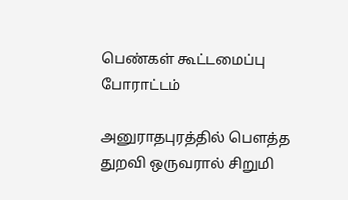பெண்கள் கூட்டமைப்பு போராட்டம்

அனுராதபுரத்தில் பௌத்த துறவி ஒருவரால் சிறுமி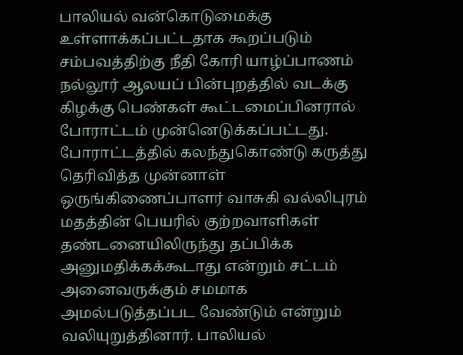பாலியல் வன்கொடுமைக்கு உள்ளாக்கப்பட்டதாக கூறப்படும் சம்பவத்திற்கு நீதி கோரி யாழ்ப்பாணம் நல்லூர் ஆலயப் பின்புறத்தில் வடக்கு கிழக்கு பெண்கள் கூட்டமைப்பினரால் போராட்டம் முன்னெடுக்கப்பட்டது. போராட்டத்தில் கலந்துகொண்டு கருத்து தெரிவித்த முன்னாள் ஒருங்கிணைப்பாளர் வாசுகி வல்லிபுரம் மதத்தின் பெயரில் குற்றவாளிகள் தண்டனையிலிருந்து தப்பிக்க அனுமதிக்கக்கூடாது என்றும் சட்டம் அனைவருக்கும் சமமாக அமல்படுத்தப்பட வேண்டும் என்றும் வலியுறுத்தினார். பாலியல்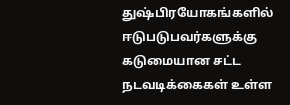துஷ்பிரயோகங்களில் ஈடுபடுபவர்களுக்கு கடுமையான சட்ட நடவடிக்கைகள் உள்ள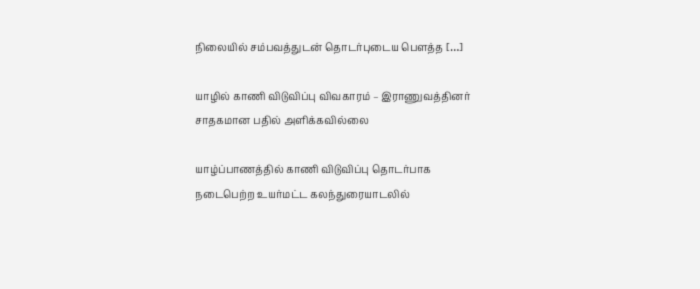நிலையில் சம்பவத்துடன் தொடர்புடைய பௌத்த […]

யாழில் காணி விடுவிப்பு விவகாரம் – இராணுவத்தினர் சாதகமான பதில் அளிக்கவில்லை

யாழ்ப்பாணத்தில் காணி விடுவிப்பு தொடர்பாக நடைபெற்ற உயர்மட்ட கலந்துரையாடலில்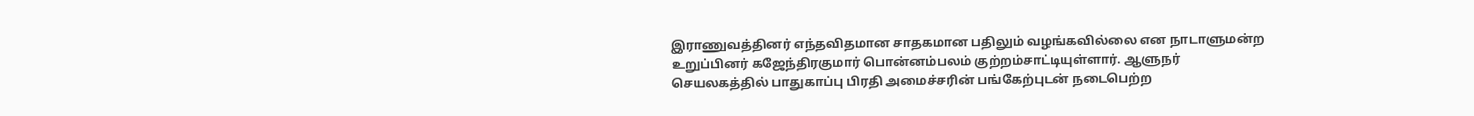இராணுவத்தினர் எந்தவிதமான சாதகமான பதிலும் வழங்கவில்லை என நாடாளுமன்ற உறுப்பினர் கஜேந்திரகுமார் பொன்னம்பலம் குற்றம்சாட்டியுள்ளார். ஆளுநர் செயலகத்தில் பாதுகாப்பு பிரதி அமைச்சரின் பங்கேற்புடன் நடைபெற்ற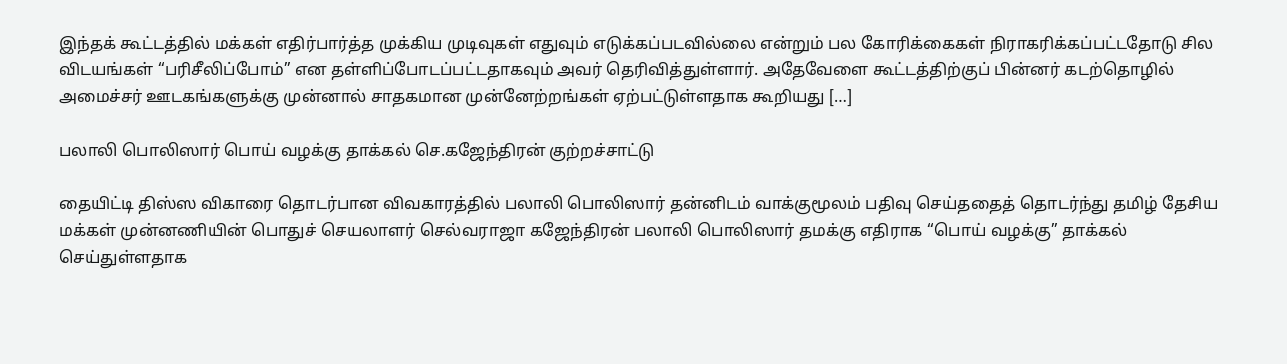இந்தக் கூட்டத்தில் மக்கள் எதிர்பார்த்த முக்கிய முடிவுகள் எதுவும் எடுக்கப்படவில்லை என்றும் பல கோரிக்கைகள் நிராகரிக்கப்பட்டதோடு சில விடயங்கள் “பரிசீலிப்போம்” என தள்ளிப்போடப்பட்டதாகவும் அவர் தெரிவித்துள்ளார். அதேவேளை கூட்டத்திற்குப் பின்னர் கடற்தொழில் அமைச்சர் ஊடகங்களுக்கு முன்னால் சாதகமான முன்னேற்றங்கள் ஏற்பட்டுள்ளதாக கூறியது […]

பலாலி பொலிஸார் பொய் வழக்கு தாக்கல் செ.கஜேந்திரன் குற்றச்சாட்டு

தையிட்டி திஸ்ஸ விகாரை தொடர்பான விவகாரத்தில் பலாலி பொலிஸார் தன்னிடம் வாக்குமூலம் பதிவு செய்ததைத் தொடர்ந்து தமிழ் தேசிய மக்கள் முன்னணியின் பொதுச் செயலாளர் செல்வராஜா கஜேந்திரன் பலாலி பொலிஸார் தமக்கு எதிராக “பொய் வழக்கு” தாக்கல் செய்துள்ளதாக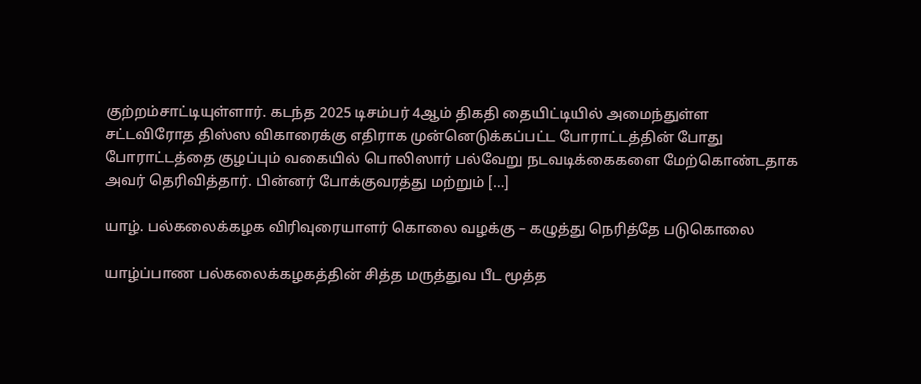குற்றம்சாட்டியுள்ளார். கடந்த 2025 டிசம்பர் 4ஆம் திகதி தையிட்டியில் அமைந்துள்ள சட்டவிரோத திஸ்ஸ விகாரைக்கு எதிராக முன்னெடுக்கப்பட்ட போராட்டத்தின் போது போராட்டத்தை குழப்பும் வகையில் பொலிஸார் பல்வேறு நடவடிக்கைகளை மேற்கொண்டதாக அவர் தெரிவித்தார். பின்னர் போக்குவரத்து மற்றும் […]

யாழ். பல்கலைக்கழக விரிவுரையாளர் கொலை வழக்கு – கழுத்து நெரித்தே படுகொலை

யாழ்ப்பாண பல்கலைக்கழகத்தின் சித்த மருத்துவ பீட மூத்த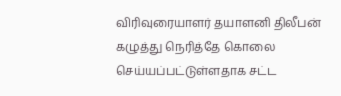விரிவுரையாளர் தயாளனி திலீபன் கழுத்து நெரித்தே கொலை செய்யப்பட்டுள்ளதாக சட்ட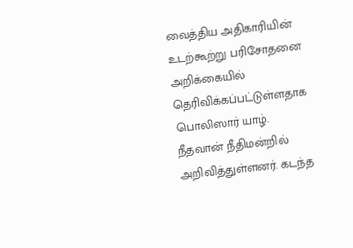வைத்திய அதிகாரியின் உடற்கூற்று பரிசோதனை அறிக்கையில் தெரிவிக்கப்பட்டுள்ளதாக பொலிஸார் யாழ். நீதவான் நீதிமன்றில் அறிவித்துள்ளனர். கடந்த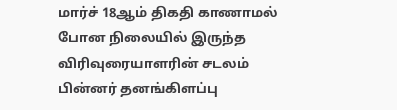மார்ச் 18ஆம் திகதி காணாமல் போன நிலையில் இருந்த விரிவுரையாளரின் சடலம் பின்னர் தனங்கிளப்பு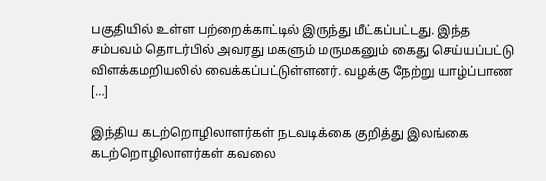பகுதியில் உள்ள பற்றைக்காட்டில் இருந்து மீட்கப்பட்டது. இந்த சம்பவம் தொடர்பில் அவரது மகளும் மருமகனும் கைது செய்யப்பட்டு விளக்கமறியலில் வைக்கப்பட்டுள்ளனர். வழக்கு நேற்று யாழ்ப்பாண […]

இந்திய கடற்றொழிலாளர்கள் நடவடிக்கை குறித்து இலங்கை கடற்றொழிலாளர்கள் கவலை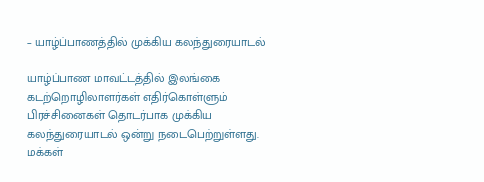– யாழ்ப்பாணத்தில் முக்கிய கலந்துரையாடல்

யாழ்ப்பாண மாவட்டத்தில் இலங்கை கடற்றொழிலாளர்கள் எதிர்கொள்ளும் பிரச்சினைகள் தொடர்பாக முக்கிய கலந்துரையாடல் ஒன்று நடைபெற்றுள்ளது. மக்கள்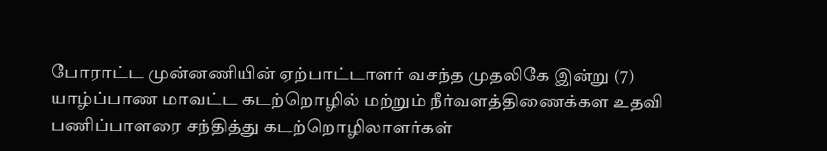போராட்ட முன்னணியின் ஏற்பாட்டாளர் வசந்த முதலிகே இன்று (7) யாழ்ப்பாண மாவட்ட கடற்றொழில் மற்றும் நீர்வளத்திணைக்கள உதவி பணிப்பாளரை சந்தித்து கடற்றொழிலாளர்கள்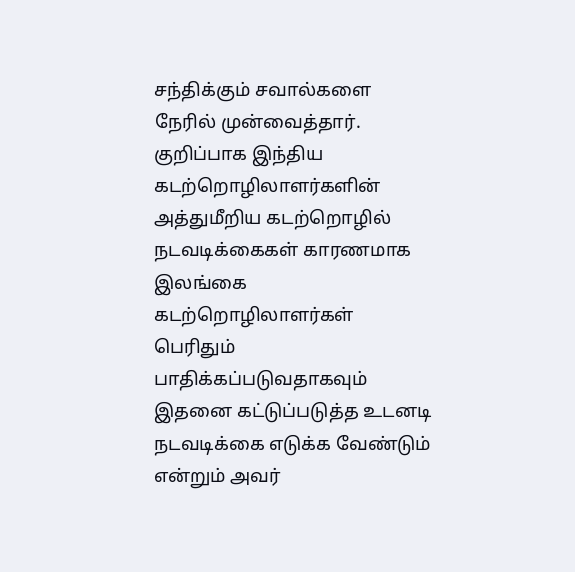சந்திக்கும் சவால்களை நேரில் முன்வைத்தார். குறிப்பாக இந்திய கடற்றொழிலாளர்களின் அத்துமீறிய கடற்றொழில் நடவடிக்கைகள் காரணமாக இலங்கை கடற்றொழிலாளர்கள் பெரிதும் பாதிக்கப்படுவதாகவும் இதனை கட்டுப்படுத்த உடனடி நடவடிக்கை எடுக்க வேண்டும் என்றும் அவர்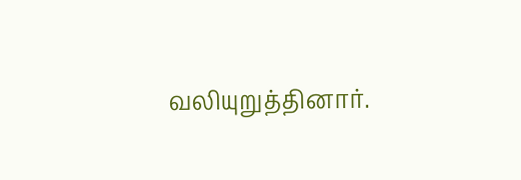வலியுறுத்தினார்.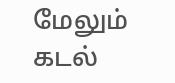மேலும் கடல்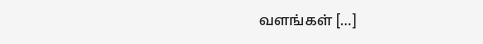வளங்கள் […]